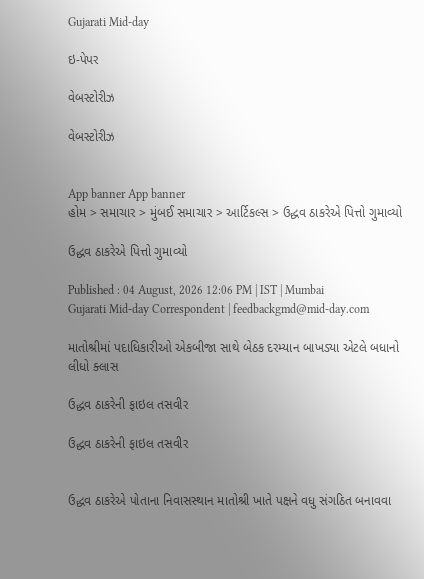Gujarati Mid-day

ઇ-પેપર

વેબસ્ટોરીઝ

વેબસ્ટોરીઝ


App banner App banner
હોમ > સમાચાર > મુંબઈ સમાચાર > આર્ટિકલ્સ > ઉદ્ધવ ઠાકરેએ પિત્તો ગુમાવ્યો

ઉદ્ધવ ઠાકરેએ પિત્તો ગુમાવ્યો

Published : 04 August, 2026 12:06 PM | IST | Mumbai
Gujarati Mid-day Correspondent | feedbackgmd@mid-day.com

માતોશ્રીમાં પદાધિકારીઓ એકબીજા સાથે બેઠક દરમ્યાન બાખડ્યા એટલે બધાનો લીધો ક્લાસ

ઉદ્ધવ ઠાકરેની ફાઇલ તસવીર

ઉદ્ધવ ઠાકરેની ફાઇલ તસવીર


ઉદ્ધવ ઠાકરેએ પોતાના નિવાસસ્થાન માતોશ્રી ખાતે પક્ષને વધુ સંગઠિત બનાવવા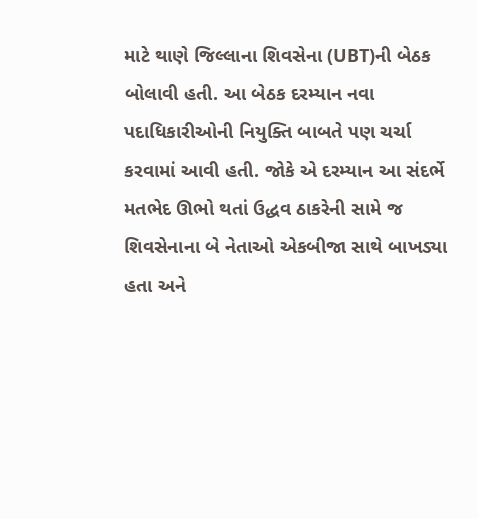માટે થાણે જિલ્લાના શિવસેના (UBT)ની બેઠક બોલાવી હતી. આ બેઠક દરમ્યાન નવા પદાધિકારીઓની નિયુક્તિ બાબતે પણ ચર્ચા કરવામાં આવી હતી. જોકે એ દરમ્યાન આ સંદર્ભે મતભેદ ઊભો થતાં ઉદ્ધવ ઠાકરેની સામે જ શિવસેનાના બે નેતાઓ એકબીજા સાથે બાખડ્યા હતા અને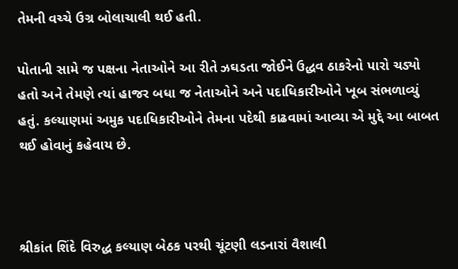તેમની વચ્ચે ઉગ્ર બોલાચાલી થઈ હતી.

પોતાની સામે જ પક્ષના નેતાઓને આ રીતે ઝઘડતા જોઈને ઉદ્ધવ ઠાકરેનો પારો ચડ્યો હતો અને તેમણે ત્યાં હાજર બધા જ નેતાઓને અને પદાધિકારીઓને ખૂબ સંભળાવ્યું હતું. કલ્યાણમાં અમુક પદાધિકારીઓને તેમના પદેથી કાઢવામાં આવ્યા એ મુદ્દે આ બાબત થઈ હોવાનું કહેવાય છે.



શ્રીકાંત શિંદે વિરુદ્ધ કલ્યાણ બેઠક પરથી ચૂંટણી લડનારાં વૈશાલી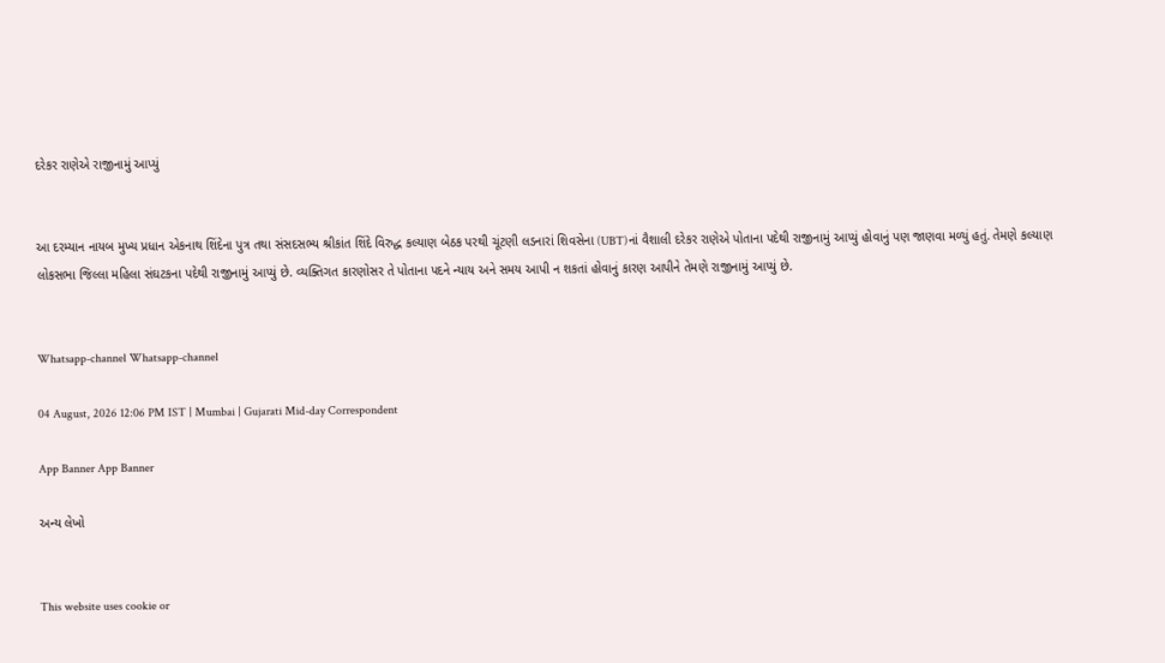દરેકર રાણેએ રાજીનામું આપ્યું


આ દરમ્યાન નાયબ મુખ્ય પ્રધાન એકનાથ શિંદેના પુત્ર તથા સંસદસભ્ય શ્રીકાંત શિંદે વિરુદ્ધ કલ્યાણ બેઠક પરથી ચૂંટણી લડનારાં શિવસેના (UBT)નાં વૈશાલી દરેકર રાણેએ પોતાના પદેથી રાજીનામું આપ્યું હોવાનું પણ જાણવા મળ્યું હતું. તેમણે કલ્યાણ લોકસભા જિલ્લા મહિલા સંઘટકના પદેથી રાજીનામું આપ્યું છે. વ્યક્તિગત કારણોસર તે પોતાના પદને ન્યાય અને સમય આપી ન શકતાં હોવાનું કારણ આપીને તેમણે રાજીનામું આપ્યું છે.


Whatsapp-channel Whatsapp-channel

04 August, 2026 12:06 PM IST | Mumbai | Gujarati Mid-day Correspondent

App Banner App Banner

અન્ય લેખો


This website uses cookie or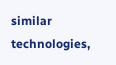similar technologies,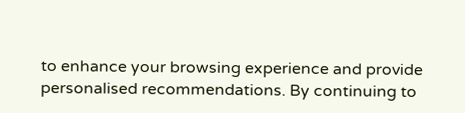to enhance your browsing experience and provide personalised recommendations. By continuing to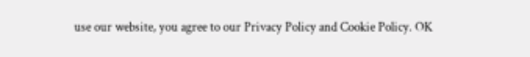use our website, you agree to our Privacy Policy and Cookie Policy. OK